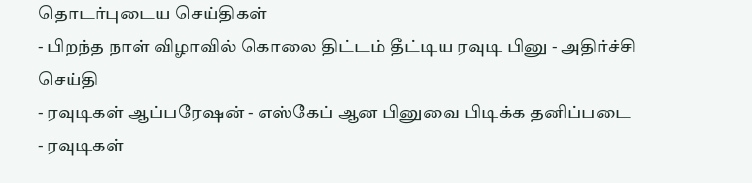தொடர்புடைய செய்திகள்
- பிறந்த நாள் விழாவில் கொலை திட்டம் தீட்டிய ரவுடி பினு - அதிர்ச்சி செய்தி
- ரவுடிகள் ஆப்பரேஷன் - எஸ்கேப் ஆன பினுவை பிடிக்க தனிப்படை
- ரவுடிகள்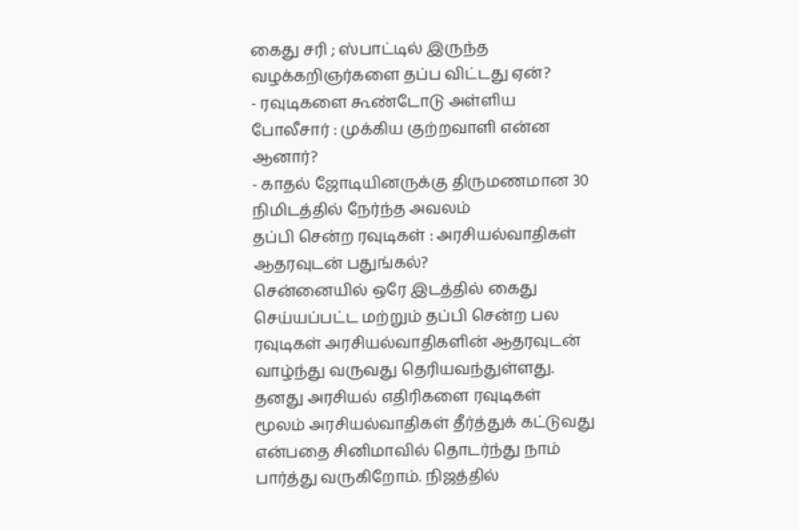கைது சரி ; ஸ்பாட்டில் இருந்த வழக்கறிஞர்களை தப்ப விட்டது ஏன்?
- ரவுடிகளை கூண்டோடு அள்ளிய போலீசார் : முக்கிய குற்றவாளி என்ன ஆனார்?
- காதல் ஜோடியினருக்கு திருமணமான 30 நிமிடத்தில் நேர்ந்த அவலம்
தப்பி சென்ற ரவுடிகள் : அரசியல்வாதிகள் ஆதரவுடன் பதுங்கல்?
சென்னையில் ஒரே இடத்தில் கைது செய்யப்பட்ட மற்றும் தப்பி சென்ற பல ரவுடிகள் அரசியல்வாதிகளின் ஆதரவுடன் வாழ்ந்து வருவது தெரியவந்துள்ளது.
தனது அரசியல் எதிரிகளை ரவுடிகள் மூலம் அரசியல்வாதிகள் தீர்த்துக் கட்டுவது என்பதை சினிமாவில் தொடர்ந்து நாம் பார்த்து வருகிறோம். நிஜத்தில்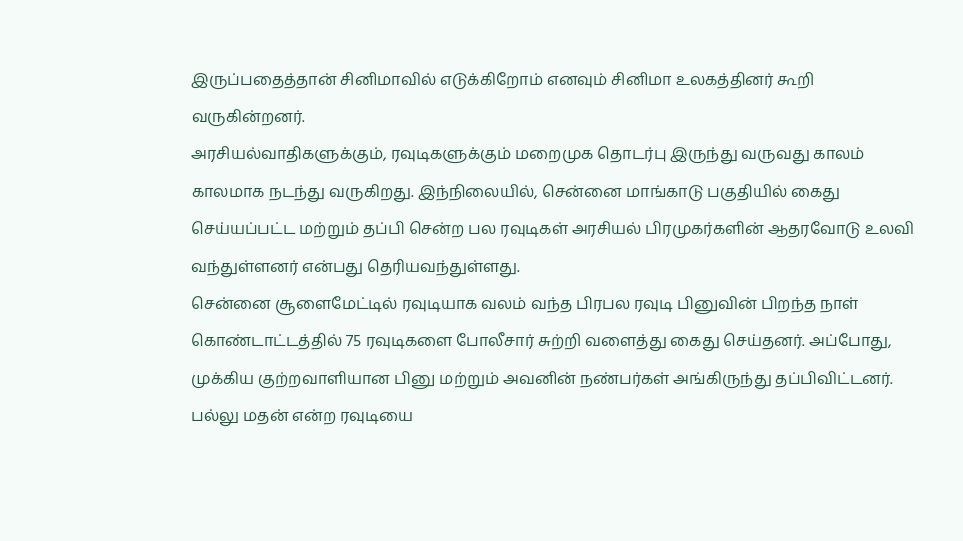இருப்பதைத்தான் சினிமாவில் எடுக்கிறோம் எனவும் சினிமா உலகத்தினர் கூறி வருகின்றனர்.
அரசியல்வாதிகளுக்கும், ரவுடிகளுக்கும் மறைமுக தொடர்பு இருந்து வருவது காலம் காலமாக நடந்து வருகிறது. இந்நிலையில், சென்னை மாங்காடு பகுதியில் கைது செய்யப்பட்ட மற்றும் தப்பி சென்ற பல ரவுடிகள் அரசியல் பிரமுகர்களின் ஆதரவோடு உலவி வந்துள்ளனர் என்பது தெரியவந்துள்ளது.
சென்னை சூளைமேட்டில் ரவுடியாக வலம் வந்த பிரபல ரவுடி பினுவின் பிறந்த நாள் கொண்டாட்டத்தில் 75 ரவுடிகளை போலீசார் சுற்றி வளைத்து கைது செய்தனர். அப்போது, முக்கிய குற்றவாளியான பினு மற்றும் அவனின் நண்பர்கள் அங்கிருந்து தப்பிவிட்டனர். பல்லு மதன் என்ற ரவுடியை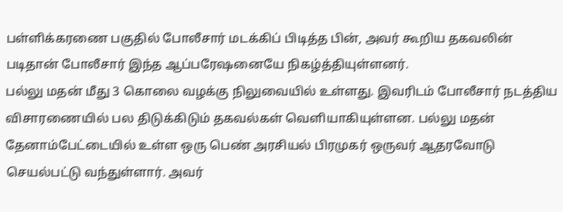பள்ளிக்கரணை பகுதில் போலீசார் மடக்கிப் பிடித்த பின், அவர் கூறிய தகவலின் படிதான் போலீசார் இந்த ஆப்பரேஷனையே நிகழ்த்தியுள்ளனர்.
பல்லு மதன் மீது 3 கொலை வழக்கு நிலுவையில் உள்ளது. இவரிடம் போலீசார் நடத்திய விசாரணையில் பல திடுக்கிடும் தகவல்கள் வெளியாகியுள்ளன. பல்லு மதன் தேனாம்பேட்டையில் உள்ள ஒரு பெண் அரசியல் பிரமுகர் ஒருவர் ஆதரவோடு செயல்பட்டு வந்துள்ளார். அவர்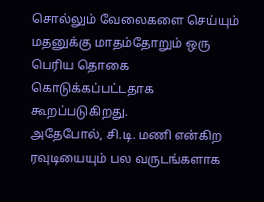சொல்லும் வேலைகளை செய்யும் மதனுக்கு மாதம்தோறும் ஒரு பெரிய தொகை கொடுக்கப்பட்டதாக கூறப்படுகிறது.
அதேபோல், சி.டி. மணி என்கிற ரவுடியையும் பல வருடங்களாக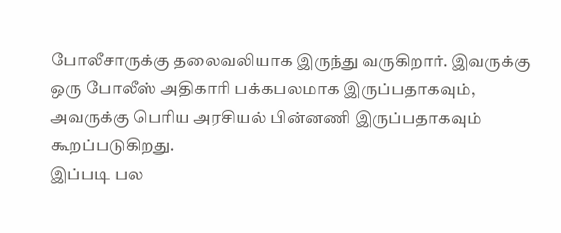போலீசாருக்கு தலைவலியாக இருந்து வருகிறார். இவருக்கு ஒரு போலீஸ் அதிகாரி பக்கபலமாக இருப்பதாகவும், அவருக்கு பெரிய அரசியல் பின்னணி இருப்பதாகவும் கூறப்படுகிறது.
இப்படி பல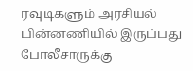ரவுடிகளும் அரசியல் பின்னணியில் இருப்பது போலீசாருக்கு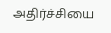அதிர்ச்சியை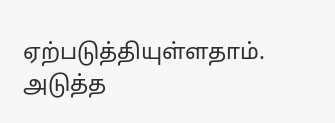ஏற்படுத்தியுள்ளதாம்.
அடுத்த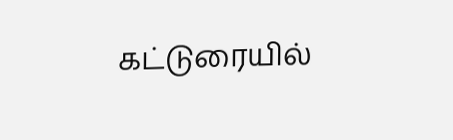கட்டுரையில்